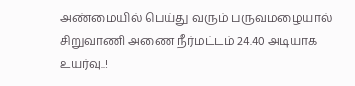அண்மையில் பெய்து வரும் பருவமழையால் சிறுவாணி அணை நீர்மட்டம் 24.40 அடியாக உயர்வு..!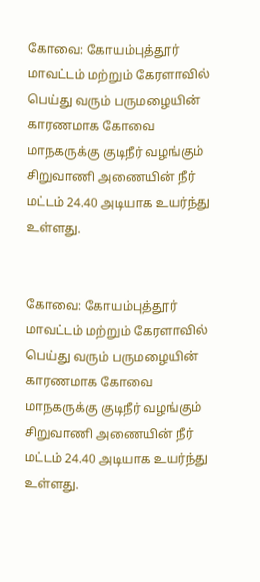கோவை: கோயம்புத்தூர் மாவட்டம் மற்றும் கேரளாவில் பெய்து வரும் பருமழையின் காரணமாக கோவை மாநகருக்கு குடிநீர் வழங்கும் சிறுவாணி அணையின் நீர் மட்டம் 24.40 அடியாக உயர்ந்து உள்ளது.


கோவை: கோயம்புத்தூர் மாவட்டம் மற்றும் கேரளாவில் பெய்து வரும் பருமழையின் காரணமாக கோவை மாநகருக்கு குடிநீர் வழங்கும் சிறுவாணி அணையின் நீர் மட்டம் 24.40 அடியாக உயர்ந்து உள்ளது.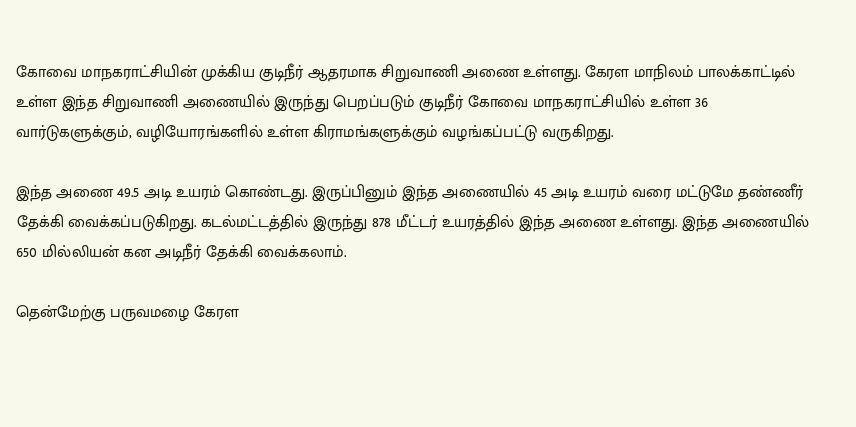கோவை மாநகராட்சியின் முக்கிய குடிநீர் ஆதரமாக சிறுவாணி அணை உள்ளது. கேரள மாநிலம் பாலக்காட்டில் உள்ள இந்த சிறுவாணி அணையில் இருந்து பெறப்படும் குடிநீர் கோவை மாநகராட்சியில் உள்ள 36 வார்டுகளுக்கும், வழியோரங்களில் உள்ள கிராமங்களுக்கும் வழங்கப்பட்டு வருகிறது.

இந்த அணை 49.5 அடி உயரம் கொண்டது. இருப்பினும் இந்த அணையில் 45 அடி உயரம் வரை மட்டுமே தண்ணீர் தேக்கி வைக்கப்படுகிறது. கடல்மட்டத்தில் இருந்து 878 மீட்டர் உயரத்தில் இந்த அணை உள்ளது. இந்த அணையில் 650 மில்லியன் கன அடிநீர் தேக்கி வைக்கலாம்.

தென்மேற்கு பருவமழை கேரள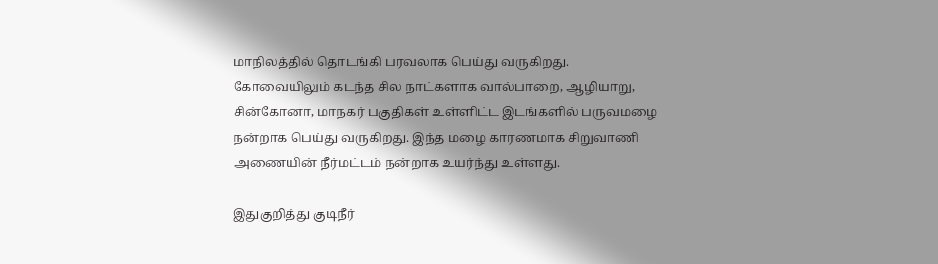மாநிலத்தில் தொடங்கி பரவலாக பெய்து வருகிறது. கோவையிலும் கடந்த சில நாட்களாக வால்பாறை, ஆழியாறு, சின்கோனா, மாநகர் பகுதிகள் உள்ளிட்ட இடங்களில் பருவமழை நன்றாக பெய்து வருகிறது. இந்த மழை காரணமாக சிறுவாணி அணையின் நீர்மட்டம் நன்றாக உயர்ந்து உள்ளது.

இதுகுறித்து குடிநீர்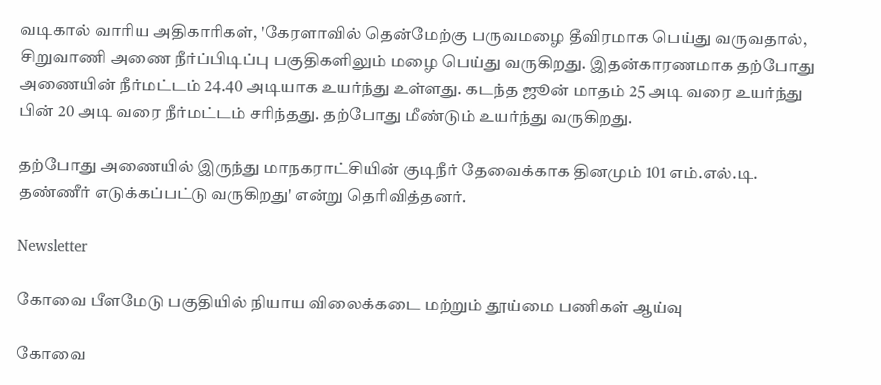வடிகால் வாரிய அதிகாரிகள், 'கேரளாவில் தென்மேற்கு பருவமழை தீவிரமாக பெய்து வருவதால், சிறுவாணி அணை நீர்ப்பிடிப்பு பகுதிகளிலும் மழை பெய்து வருகிறது. இதன்காரணமாக தற்போது அணையின் நீர்மட்டம் 24.40 அடியாக உயர்ந்து உள்ளது. கடந்த ஜூன் மாதம் 25 அடி வரை உயர்ந்து பின் 20 அடி வரை நீர்மட்டம் சரிந்தது. தற்போது மீண்டும் உயர்ந்து வருகிறது.

தற்போது அணையில் இருந்து மாநகராட்சியின் குடிநீர் தேவைக்காக தினமும் 101 எம்.எல்.டி. தண்ணீர் எடுக்கப்பட்டு வருகிறது' என்று தெரிவித்தனர்.

Newsletter

கோவை பீளமேடு பகுதியில் நியாய விலைக்கடை மற்றும் தூய்மை பணிகள் ஆய்வு

கோவை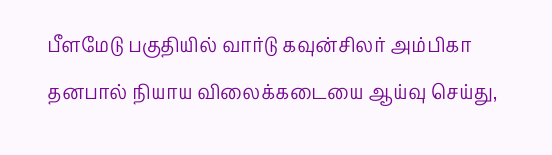பீளமேடு பகுதியில் வார்டு கவுன்சிலர் அம்பிகா தனபால் நியாய விலைக்கடையை ஆய்வு செய்து,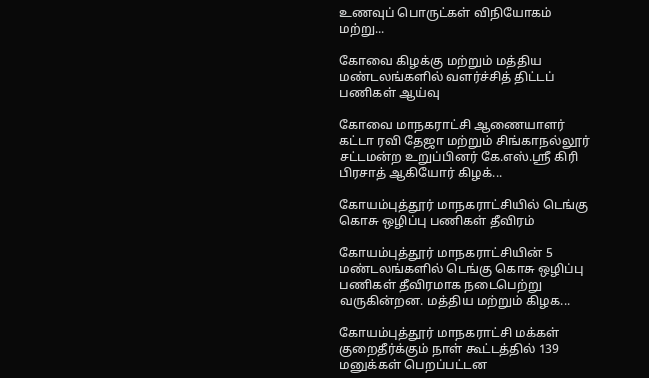உணவுப் பொருட்கள் விநியோகம் மற்று...

கோவை கிழக்கு மற்றும் மத்திய மண்டலங்களில் வளர்ச்சித் திட்டப் பணிகள் ஆய்வு

கோவை மாநகராட்சி ஆணையாளர் கட்டா ரவி தேஜா மற்றும் சிங்காநல்லூர் சட்டமன்ற உறுப்பினர் கே.எஸ்.ஸ்ரீ கிரி பிரசாத் ஆகியோர் கிழக்...

கோயம்புத்தூர் மாநகராட்சியில் டெங்கு கொசு ஒழிப்பு பணிகள் தீவிரம்

கோயம்புத்தூர் மாநகராட்சியின் 5 மண்டலங்களில் டெங்கு கொசு ஒழிப்பு பணிகள் தீவிரமாக நடைபெற்று வருகின்றன. மத்திய மற்றும் கிழக...

கோயம்புத்தூர் மாநகராட்சி மக்கள் குறைதீர்க்கும் நாள் கூட்டத்தில் 139 மனுக்கள் பெறப்பட்டன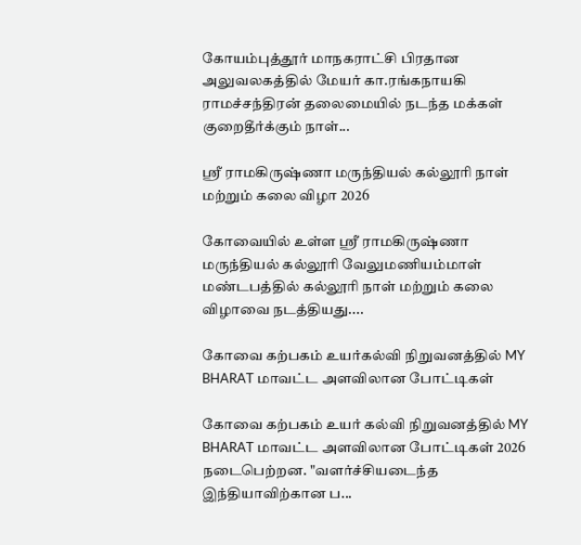கோயம்புத்தூர் மாநகராட்சி பிரதான அலுவலகத்தில் மேயர் கா.ரங்கநாயகி ராமச்சந்திரன் தலைமையில் நடந்த மக்கள் குறைதீர்க்கும் நாள்...

ஸ்ரீ ராமகிருஷ்ணா மருந்தியல் கல்லூரி நாள் மற்றும் கலை விழா 2026

கோவையில் உள்ள ஸ்ரீ ராமகிருஷ்ணா மருந்தியல் கல்லூரி வேலுமணியம்மாள் மண்டபத்தில் கல்லூரி நாள் மற்றும் கலை விழாவை நடத்தியது....

கோவை கற்பகம் உயர்கல்வி நிறுவனத்தில் MY BHARAT மாவட்ட அளவிலான போட்டிகள்

கோவை கற்பகம் உயர் கல்வி நிறுவனத்தில் MY BHARAT மாவட்ட அளவிலான போட்டிகள் 2026 நடைபெற்றன. "வளர்ச்சியடைந்த இந்தியாவிற்கான ப...